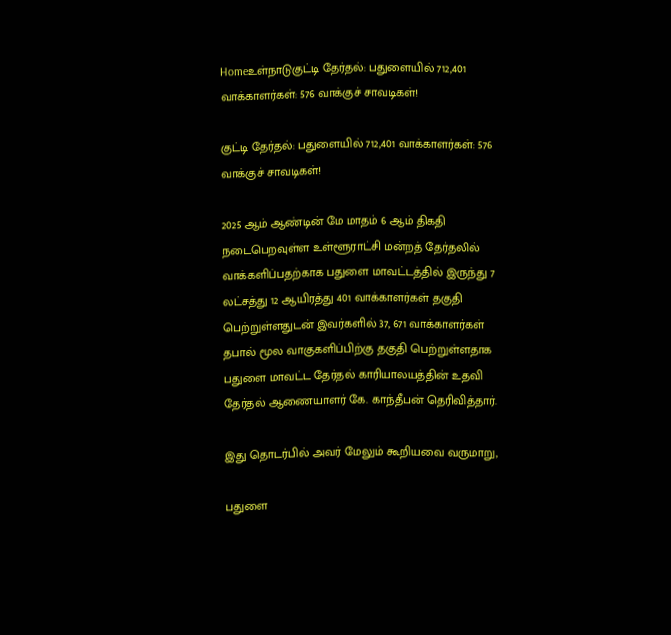Homeஉள்நாடுகுட்டி தேர்தல்: பதுளையில் 712,401 வாக்காளர்கள்: 576 வாக்குச் சாவடிகள்!

குட்டி தேர்தல்: பதுளையில் 712,401 வாக்காளர்கள்: 576 வாக்குச் சாவடிகள்!

2025 ஆம் ஆண்டின் மே மாதம் 6 ஆம் திகதி நடைபெறவுள்ள உள்ளூராட்சி மன்றத் தேர்தலில் வாக்களிப்பதற்காக பதுளை மாவட்டத்தில் இருந்து 7 லட்சத்து 12 ஆயிரத்து 401 வாக்காளர்கள் தகுதி பெற்றுள்ளதுடன் இவர்களில் 37, 671 வாக்காளர்கள் தபால் மூல வாகுகளிப்பிற்கு தகுதி பெற்றுள்ளதாக பதுளை மாவட்ட தேர்தல் காரியாலயத்தின் உதவி தேர்தல் ஆணையாளர் கே. காந்தீபன் தெரிவித்தார்.

இது தொடர்பில் அவர் மேலும் கூறியவை வருமாறு,

பதுளை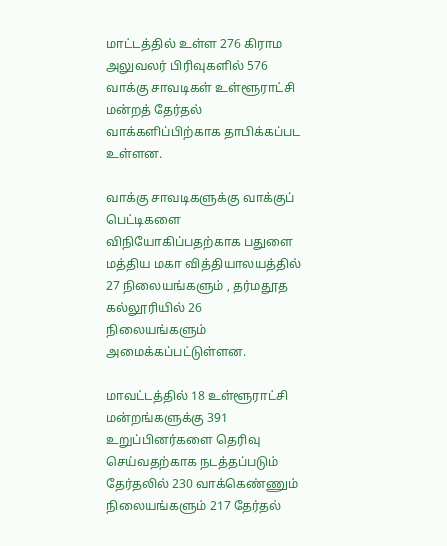மாட்டத்தில் உள்ள 276 கிராம அலுவலர் பிரிவுகளில் 576 வாக்கு சாவடிகள் உள்ளூராட்சி மன்றத் தேர்தல் வாக்களிப்பிற்காக தாபிக்கப்பட உள்ளன.

வாக்கு சாவடிகளுக்கு வாக்குப் பெட்டிகளை விநியோகிப்பதற்காக பதுளை மத்திய மகா வித்தியாலயத்தில் 27 நிலையங்களும் , தர்மதூத கல்லூரியில் 26 நிலையங்களும் அமைக்கப்பட்டுள்ளன.

மாவட்டத்தில் 18 உள்ளூராட்சி மன்றங்களுக்கு 391 உறுப்பினர்களை தெரிவு செய்வதற்காக நடத்தப்படும் தேர்தலில் 230 வாக்கெண்ணும் நிலையங்களும் 217 தேர்தல்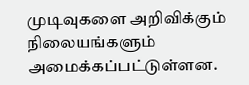முடிவுகளை அறிவிக்கும் நிலையங்களும் அமைக்கப்பட்டுள்ளன.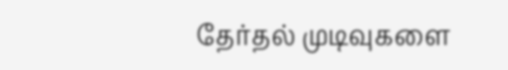தேர்தல் முடிவுகளை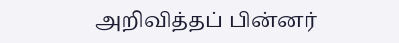அறிவித்தப் பின்னர்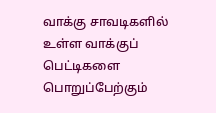வாக்கு சாவடிகளில் உள்ள வாக்குப் பெட்டிகளை பொறுப்பேற்கும்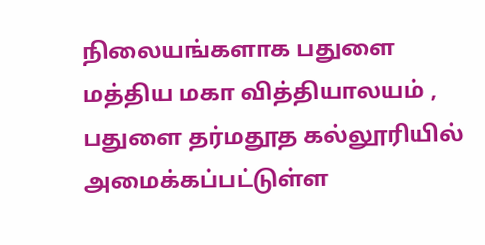நிலையங்களாக பதுளை மத்திய மகா வித்தியாலயம் , பதுளை தர்மதூத கல்லூரியில் அமைக்கப்பட்டுள்ள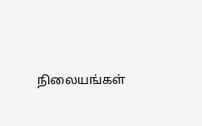நிலையங்கள்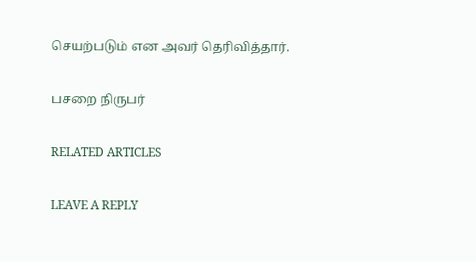செயற்படும் என அவர் தெரிவித்தார்.

பசறை நிருபர்

RELATED ARTICLES

LEAVE A REPLY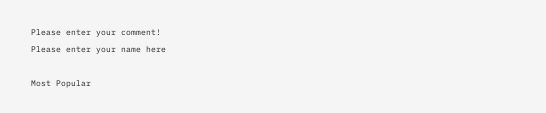Please enter your comment!
Please enter your name here

Most Popular